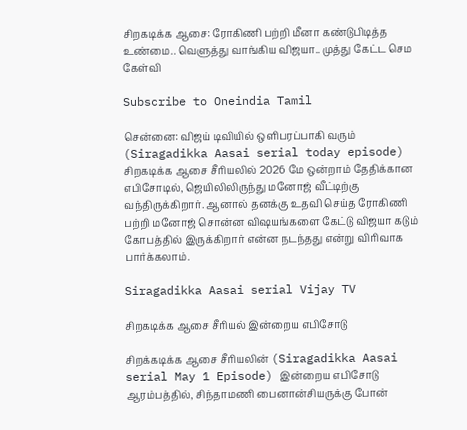சிறகடிக்க ஆசை: ரோகிணி பற்றி மீனா கண்டுபிடித்த உண்மை.. வெளுத்து வாங்கிய விஜயா.. முத்து கேட்ட செம கேள்வி

Subscribe to Oneindia Tamil

சென்னை: விஜய் டிவியில் ஒளிபரப்பாகி வரும் (Siragadikka Aasai serial today episode) சிறகடிக்க ஆசை சீரியலில் 2026 மே ஒன்றாம் தேதிக்கான எபிசோடில், ஜெயிலிலிருந்து மனோஜ் வீட்டிற்கு வந்திருக்கிறார். ஆனால் தனக்கு உதவி செய்த ரோகிணி பற்றி மனோஜ் சொன்ன விஷயங்களை கேட்டு விஜயா கடும் கோபத்தில் இருக்கிறார் என்ன நடந்தது என்று விரிவாக பார்க்கலாம்.

Siragadikka Aasai serial Vijay TV

சிறகடிக்க ஆசை சீரியல் இன்றைய எபிசோடு

சிறக்கடிக்க ஆசை சீரியலின் (Siragadikka Aasai serial May 1 Episode) இன்றைய எபிசோடு ஆரம்பத்தில், சிந்தாமணி பைனான்சியருக்கு போன்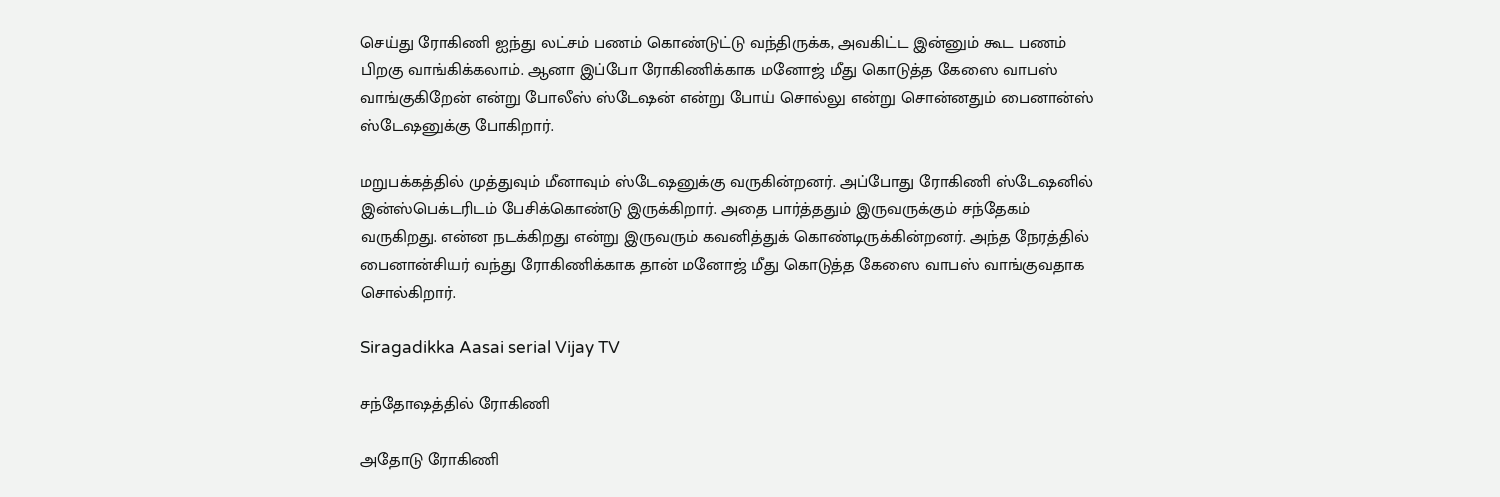செய்து ரோகிணி ஐந்து லட்சம் பணம் கொண்டுட்டு வந்திருக்க, அவகிட்ட இன்னும் கூட பணம் பிறகு வாங்கிக்கலாம். ஆனா இப்போ ரோகிணிக்காக மனோஜ் மீது கொடுத்த கேஸை வாபஸ் வாங்குகிறேன் என்று போலீஸ் ஸ்டேஷன் என்று போய் சொல்லு என்று சொன்னதும் பைனான்ஸ் ஸ்டேஷனுக்கு போகிறார்.

மறுபக்கத்தில் முத்துவும் மீனாவும் ஸ்டேஷனுக்கு வருகின்றனர். அப்போது ரோகிணி ஸ்டேஷனில் இன்ஸ்பெக்டரிடம் பேசிக்கொண்டு இருக்கிறார். அதை பார்த்ததும் இருவருக்கும் சந்தேகம் வருகிறது. என்ன நடக்கிறது என்று இருவரும் கவனித்துக் கொண்டிருக்கின்றனர். அந்த நேரத்தில் பைனான்சியர் வந்து ரோகிணிக்காக தான் மனோஜ் மீது கொடுத்த கேஸை வாபஸ் வாங்குவதாக சொல்கிறார்.

Siragadikka Aasai serial Vijay TV

சந்தோஷத்தில் ரோகிணி

அதோடு ரோகிணி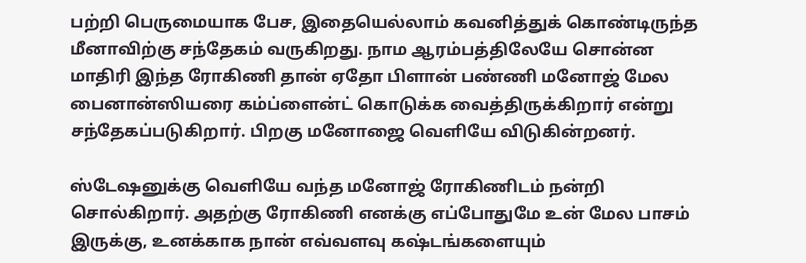பற்றி பெருமையாக பேச, இதையெல்லாம் கவனித்துக் கொண்டிருந்த மீனாவிற்கு சந்தேகம் வருகிறது. நாம ஆரம்பத்திலேயே சொன்ன மாதிரி இந்த ரோகிணி தான் ஏதோ பிளான் பண்ணி மனோஜ் மேல பைனான்ஸியரை கம்ப்ளைன்ட் கொடுக்க வைத்திருக்கிறார் என்று சந்தேகப்படுகிறார். பிறகு மனோஜை வெளியே விடுகின்றனர்.

ஸ்டேஷனுக்கு வெளியே வந்த மனோஜ் ரோகிணிடம் நன்றி சொல்கிறார். அதற்கு ரோகிணி எனக்கு எப்போதுமே உன் மேல பாசம் இருக்கு, உனக்காக நான் எவ்வளவு கஷ்டங்களையும்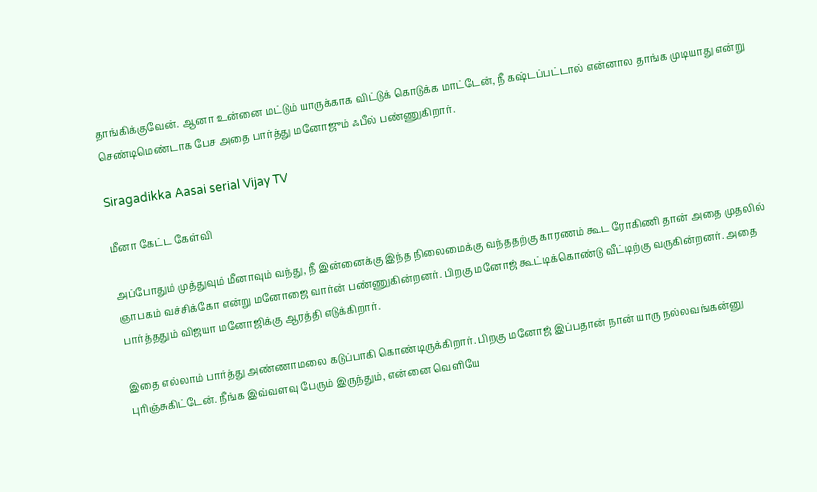தாங்கிக்குவேன். ஆனா உன்னை மட்டும் யாருக்காக விட்டுக் கொடுக்க மாட்டேன், நீ கஷ்டப்பட்டால் என்னால தாங்க முடியாது என்று செண்டிமெண்டாக பேச அதை பார்த்து மனோஜும் ஃபீல் பண்ணுகிறார்.

Siragadikka Aasai serial Vijay TV

மீனா கேட்ட கேள்வி

அப்போதும் முத்துவும் மீனாவும் வந்து, நீ இன்னைக்கு இந்த நிலைமைக்கு வந்ததற்கு காரணம் கூட ரோகிணி தான் அதை முதலில் ஞாபகம் வச்சிக்கோ என்று மனோஜை வார்ன் பண்ணுகின்றனர். பிறகு மனோஜ் கூட்டிக்கொண்டு வீட்டிற்கு வருகின்றனர். அதை பார்த்ததும் விஜயா மனோஜிக்கு ஆரத்தி எடுக்கிறார்.

இதை எல்லாம் பார்த்து அண்ணாமலை கடுப்பாகி கொண்டிருக்கிறார். பிறகு மனோஜ் இப்பதான் நான் யாரு நல்லவங்கன்னு புரிஞ்சுகிட்டேன். நீங்க இவ்வளவு பேரும் இருந்தும், என்னை வெளியே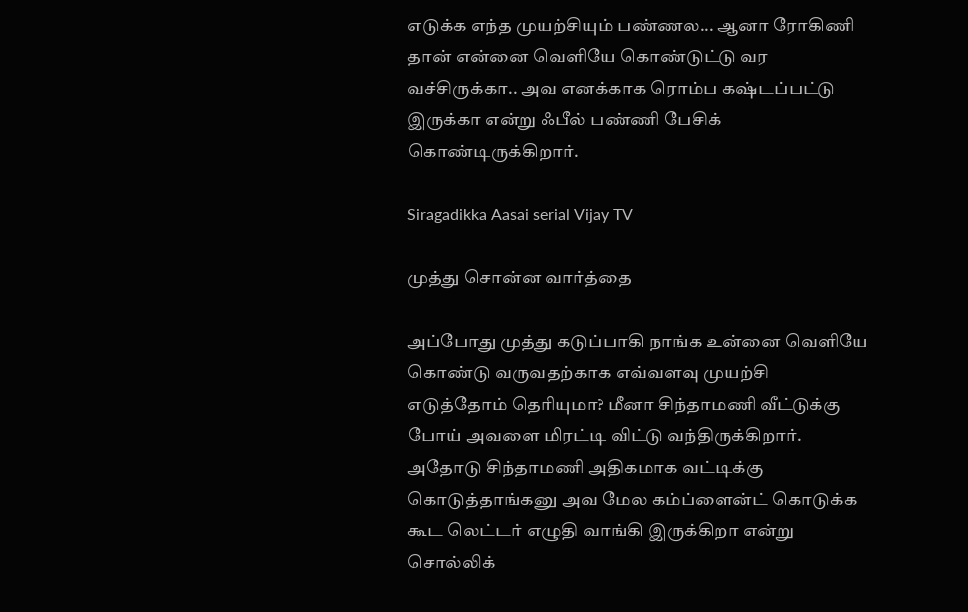எடுக்க எந்த முயற்சியும் பண்ணல... ஆனா ரோகிணி தான் என்னை வெளியே கொண்டுட்டு வர வச்சிருக்கா.. அவ எனக்காக ரொம்ப கஷ்டப்பட்டு இருக்கா என்று ஃபீல் பண்ணி பேசிக் கொண்டிருக்கிறார்.

Siragadikka Aasai serial Vijay TV

முத்து சொன்ன வார்த்தை

அப்போது முத்து கடுப்பாகி நாங்க உன்னை வெளியே கொண்டு வருவதற்காக எவ்வளவு முயற்சி எடுத்தோம் தெரியுமா? மீனா சிந்தாமணி வீட்டுக்கு போய் அவளை மிரட்டி விட்டு வந்திருக்கிறார். அதோடு சிந்தாமணி அதிகமாக வட்டிக்கு கொடுத்தாங்கனு அவ மேல கம்ப்ளைன்ட் கொடுக்க கூட லெட்டர் எழுதி வாங்கி இருக்கிறா என்று சொல்லிக்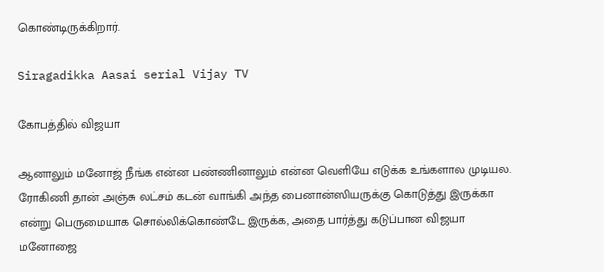கொண்டிருக்கிறார்.

Siragadikka Aasai serial Vijay TV

கோபத்தில் விஜயா

ஆனாலும் மனோஜ் நீங்க என்ன பண்ணினாலும் என்ன வெளியே எடுக்க உங்களால முடியல. ரோகிணி தான் அஞ்சு லட்சம் கடன் வாங்கி அந்த பைனான்ஸியருக்கு கொடுத்து இருக்கா என்று பெருமையாக சொல்லிக்கொண்டே இருக்க, அதை பார்த்து கடுப்பான விஜயா மனோஜை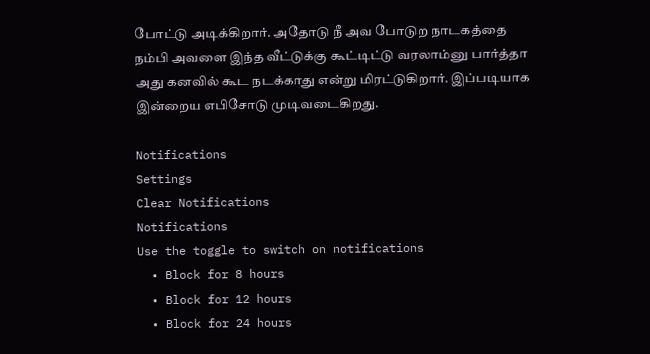போட்டு அடிக்கிறார். அதோடு நீ அவ போடுற நாடகத்தை நம்பி அவளை இந்த வீட்டுக்கு கூட்டிட்டு வரலாம்னு பார்த்தா அது கனவில் கூட நடக்காது என்று மிரட்டுகிறார். இப்படியாக இன்றைய எபிசோடு முடிவடைகிறது.

Notifications
Settings
Clear Notifications
Notifications
Use the toggle to switch on notifications
  • Block for 8 hours
  • Block for 12 hours
  • Block for 24 hours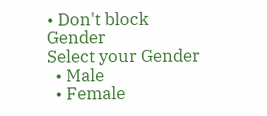• Don't block
Gender
Select your Gender
  • Male
  • Female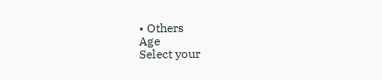• Others
Age
Select your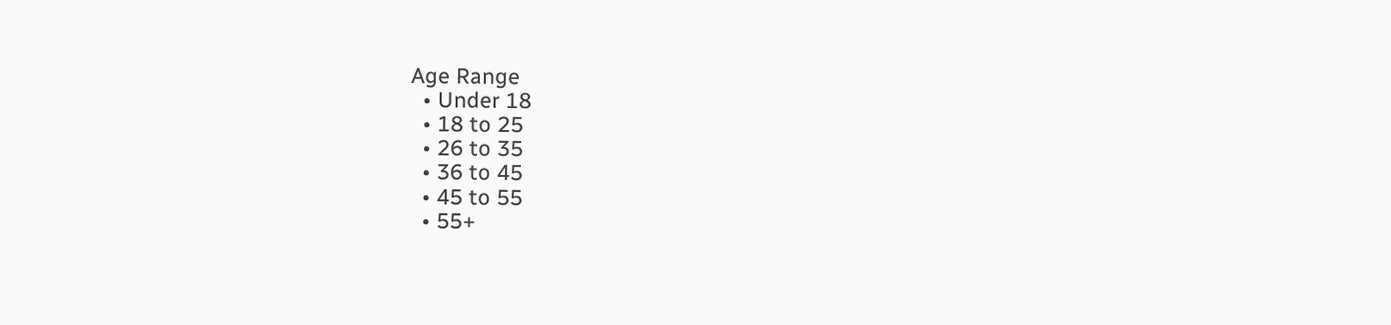Age Range
  • Under 18
  • 18 to 25
  • 26 to 35
  • 36 to 45
  • 45 to 55
  • 55+